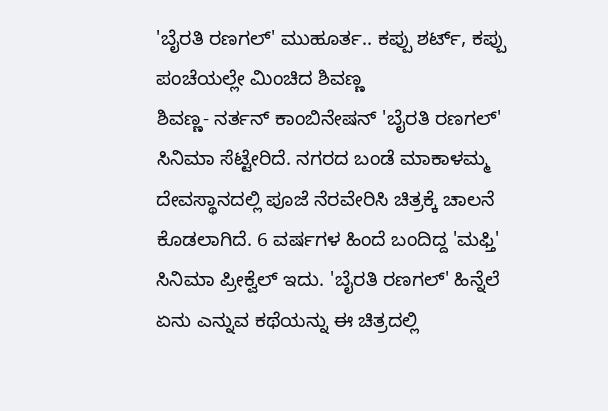'ಬೈರತಿ ರಣಗಲ್' ಮುಹೂರ್ತ.. ಕಪ್ಪು ಶರ್ಟ್, ಕಪ್ಪು ಪಂಚೆಯಲ್ಲೇ ಮಿಂಚಿದ ಶಿವಣ್ಣ
ಶಿವಣ್ಣ- ನರ್ತನ್ ಕಾಂಬಿನೇಷನ್ 'ಬೈರತಿ ರಣಗಲ್' ಸಿನಿಮಾ ಸೆಟ್ಟೇರಿದೆ. ನಗರದ ಬಂಡೆ ಮಾಕಾಳಮ್ಮ ದೇವಸ್ಥಾನದಲ್ಲಿ ಪೂಜೆ ನೆರವೇರಿಸಿ ಚಿತ್ರಕ್ಕೆ ಚಾಲನೆ ಕೊಡಲಾಗಿದೆ. 6 ವರ್ಷಗಳ ಹಿಂದೆ ಬಂದಿದ್ದ 'ಮಫ್ತಿ' ಸಿನಿಮಾ ಪ್ರೀಕ್ವೆಲ್ ಇದು. 'ಬೈರತಿ ರಣಗಲ್' ಹಿನ್ನೆಲೆ ಏನು ಎನ್ನುವ ಕಥೆಯನ್ನು ಈ ಚಿತ್ರದಲ್ಲಿ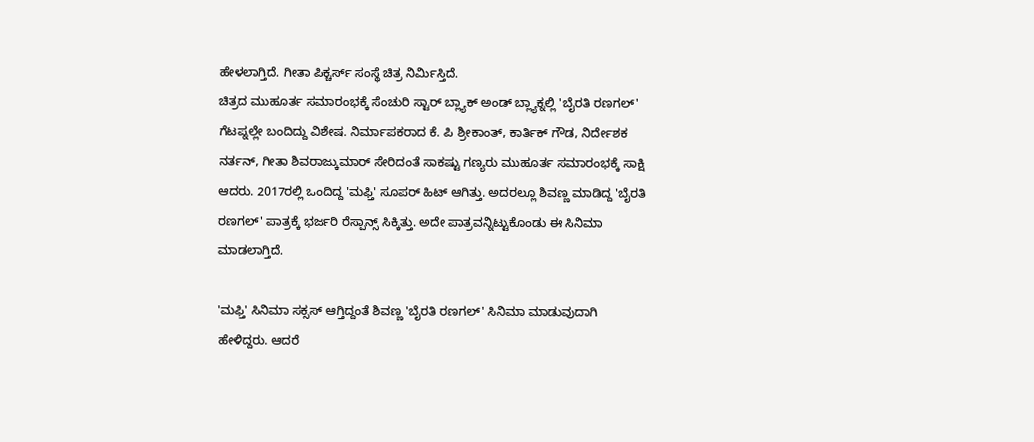ಹೇಳಲಾಗ್ತಿದೆ. ಗೀತಾ ಪಿಕ್ಚರ್ಸ್ ಸಂಸ್ಥೆ ಚಿತ್ರ ನಿರ್ಮಿಸ್ತಿದೆ.
ಚಿತ್ರದ ಮುಹೂರ್ತ ಸಮಾರಂಭಕ್ಕೆ ಸೆಂಚುರಿ ಸ್ಟಾರ್ ಬ್ಲ್ಯಾಕ್ ಅಂಡ್ ಬ್ಲ್ಯಾಕ್ನಲ್ಲಿ 'ಬೈರತಿ ರಣಗಲ್' ಗೆಟಪ್ನಲ್ಲೇ ಬಂದಿದ್ದು ವಿಶೇಷ. ನಿರ್ಮಾಪಕರಾದ ಕೆ. ಪಿ ಶ್ರೀಕಾಂತ್, ಕಾರ್ತಿಕ್ ಗೌಡ, ನಿರ್ದೇಶಕ ನರ್ತನ್, ಗೀತಾ ಶಿವರಾಜ್ಕುಮಾರ್ ಸೇರಿದಂತೆ ಸಾಕಷ್ಟು ಗಣ್ಯರು ಮುಹೂರ್ತ ಸಮಾರಂಭಕ್ಕೆ ಸಾಕ್ಷಿ ಆದರು. 2017ರಲ್ಲಿ ಒಂದಿದ್ದ 'ಮಫ್ತಿ' ಸೂಪರ್ ಹಿಟ್ ಆಗಿತ್ತು. ಅದರಲ್ಲೂ ಶಿವಣ್ಣ ಮಾಡಿದ್ದ 'ಬೈರತಿ ರಣಗಲ್' ಪಾತ್ರಕ್ಕೆ ಭರ್ಜರಿ ರೆಸ್ಪಾನ್ಸ್ ಸಿಕ್ಕಿತ್ತು. ಅದೇ ಪಾತ್ರವನ್ನಿಟ್ಟುಕೊಂಡು ಈ ಸಿನಿಮಾ ಮಾಡಲಾಗ್ತಿದೆ.

'ಮಫ್ತಿ' ಸಿನಿಮಾ ಸಕ್ಸಸ್ ಆಗ್ತಿದ್ದಂತೆ ಶಿವಣ್ಣ 'ಬೈರತಿ ರಣಗಲ್' ಸಿನಿಮಾ ಮಾಡುವುದಾಗಿ ಹೇಳಿದ್ದರು. ಆದರೆ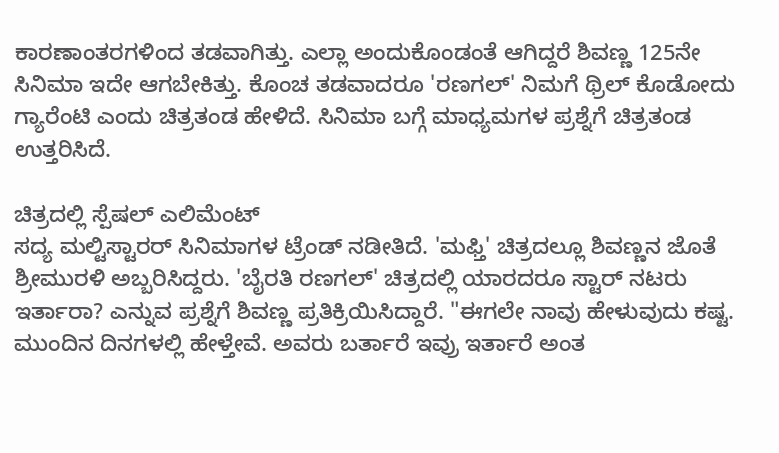ಕಾರಣಾಂತರಗಳಿಂದ ತಡವಾಗಿತ್ತು. ಎಲ್ಲಾ ಅಂದುಕೊಂಡಂತೆ ಆಗಿದ್ದರೆ ಶಿವಣ್ಣ 125ನೇ ಸಿನಿಮಾ ಇದೇ ಆಗಬೇಕಿತ್ತು. ಕೊಂಚ ತಡವಾದರೂ 'ರಣಗಲ್' ನಿಮಗೆ ಥ್ರಿಲ್ ಕೊಡೋದು ಗ್ಯಾರೆಂಟಿ ಎಂದು ಚಿತ್ರತಂಡ ಹೇಳಿದೆ. ಸಿನಿಮಾ ಬಗ್ಗೆ ಮಾಧ್ಯಮಗಳ ಪ್ರಶ್ನೆಗೆ ಚಿತ್ರತಂಡ ಉತ್ತರಿಸಿದೆ.

ಚಿತ್ರದಲ್ಲಿ ಸ್ಪೆಷಲ್ ಎಲಿಮೆಂಟ್
ಸದ್ಯ ಮಲ್ಟಿಸ್ಟಾರರ್ ಸಿನಿಮಾಗಳ ಟ್ರೆಂಡ್ ನಡೀತಿದೆ. 'ಮಫ್ತಿ' ಚಿತ್ರದಲ್ಲೂ ಶಿವಣ್ಣನ ಜೊತೆ ಶ್ರೀಮುರಳಿ ಅಬ್ಬರಿಸಿದ್ದರು. 'ಬೈರತಿ ರಣಗಲ್' ಚಿತ್ರದಲ್ಲಿ ಯಾರದರೂ ಸ್ಟಾರ್ ನಟರು ಇರ್ತಾರಾ? ಎನ್ನುವ ಪ್ರಶ್ನೆಗೆ ಶಿವಣ್ಣ ಪ್ರತಿಕ್ರಿಯಿಸಿದ್ದಾರೆ. "ಈಗಲೇ ನಾವು ಹೇಳುವುದು ಕಷ್ಟ. ಮುಂದಿನ ದಿನಗಳಲ್ಲಿ ಹೇಳ್ತೇವೆ. ಅವರು ಬರ್ತಾರೆ ಇವ್ರು ಇರ್ತಾರೆ ಅಂತ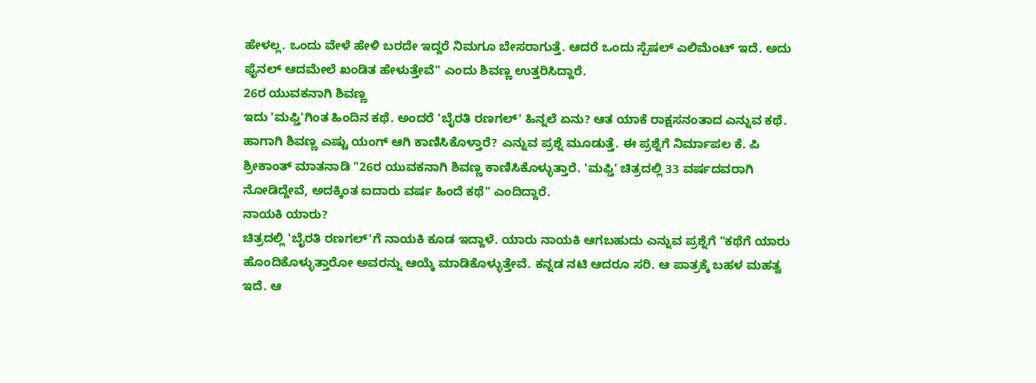ಹೇಳಲ್ಲ. ಒಂದು ವೇಳೆ ಹೇಳಿ ಬರದೇ ಇದ್ದರೆ ನಿಮಗೂ ಬೇಸರಾಗುತ್ತೆ. ಆದರೆ ಒಂದು ಸ್ಪೆಷಲ್ ಎಲಿಮೆಂಟ್ ಇದೆ. ಅದು ಫೈನಲ್ ಆದಮೇಲೆ ಖಂಡಿತ ಹೇಳುತ್ತೇವೆ" ಎಂದು ಶಿವಣ್ಣ ಉತ್ತರಿಸಿದ್ದಾರೆ.
26ರ ಯುವಕನಾಗಿ ಶಿವಣ್ಣ
ಇದು 'ಮಫ್ತಿ'ಗಿಂತ ಹಿಂದಿನ ಕಥೆ. ಅಂದರೆ 'ಬೈರತಿ ರಣಗಲ್' ಹಿನ್ನಲೆ ಏನು? ಆತ ಯಾಕೆ ರಾಕ್ಷಸನಂತಾದ ಎನ್ನುವ ಕಥೆ. ಹಾಗಾಗಿ ಶಿವಣ್ಣ ಎಷ್ಟು ಯಂಗ್ ಆಗಿ ಕಾಣಿಸಿಕೊಳ್ತಾರೆ? ಎನ್ನುವ ಪ್ರಶ್ನೆ ಮೂಡುತ್ತೆ. ಈ ಪ್ರಶ್ನೆಗೆ ನಿರ್ಮಾಪಲ ಕೆ. ಪಿ ಶ್ರೀಕಾಂತ್ ಮಾತನಾಡಿ "26ರ ಯುವಕನಾಗಿ ಶಿವಣ್ಣ ಕಾಣಿಸಿಕೊಳ್ಳುತ್ತಾರೆ. 'ಮಫ್ತಿ' ಚಿತ್ರದಲ್ಲಿ 33 ವರ್ಷದವರಾಗಿ ನೋಡಿದ್ದೇವೆ, ಅದಕ್ಕಿಂತ ಐದಾರು ವರ್ಷ ಹಿಂದೆ ಕಥೆ" ಎಂದಿದ್ದಾರೆ.
ನಾಯಕಿ ಯಾರು?
ಚಿತ್ರದಲ್ಲಿ 'ಬೈರತಿ ರಣಗಲ್'ಗೆ ನಾಯಕಿ ಕೂಡ ಇದ್ದಾಳೆ. ಯಾರು ನಾಯಕಿ ಆಗಬಹುದು ಎನ್ನುವ ಪ್ರಶ್ನೆಗೆ "ಕಥೆಗೆ ಯಾರು ಹೊಂದಿಕೊಳ್ಳುತ್ತಾರೋ ಅವರನ್ನು ಆಯ್ಕೆ ಮಾಡಿಕೊಳ್ಳುತ್ತೇವೆ. ಕನ್ನಡ ನಟಿ ಆದರೂ ಸರಿ. ಆ ಪಾತ್ರಕ್ಕೆ ಬಹಳ ಮಹತ್ವ ಇದೆ. ಆ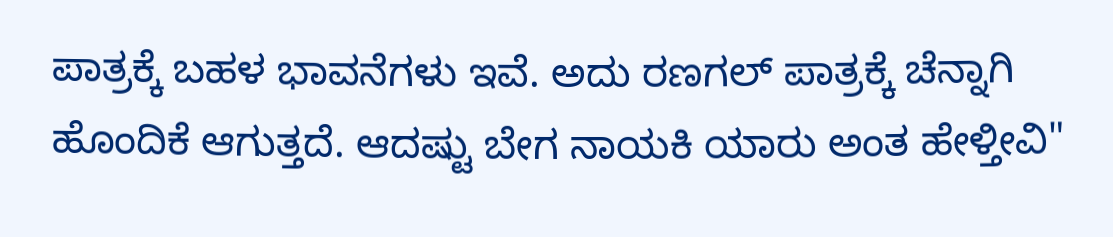ಪಾತ್ರಕ್ಕೆ ಬಹಳ ಭಾವನೆಗಳು ಇವೆ. ಅದು ರಣಗಲ್ ಪಾತ್ರಕ್ಕೆ ಚೆನ್ನಾಗಿ ಹೊಂದಿಕೆ ಆಗುತ್ತದೆ. ಆದಷ್ಟು ಬೇಗ ನಾಯಕಿ ಯಾರು ಅಂತ ಹೇಳ್ತೀವಿ"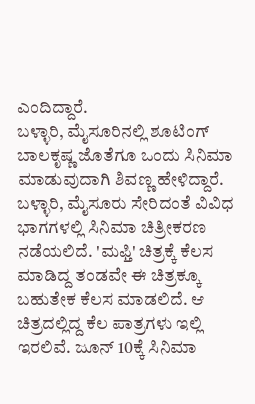ಎಂದಿದ್ದಾರೆ.
ಬಳ್ಳಾರಿ, ಮೈಸೂರಿನಲ್ಲಿ ಶೂಟಿಂಗ್
ಬಾಲಕೃಷ್ಣ ಜೊತೆಗೂ ಒಂದು ಸಿನಿಮಾ ಮಾಡುವುದಾಗಿ ಶಿವಣ್ಣ ಹೇಳಿದ್ದಾರೆ. ಬಳ್ಳಾರಿ, ಮೈಸೂರು ಸೇರಿದಂತೆ ವಿವಿಧ ಭಾಗಗಳಲ್ಲಿ ಸಿನಿಮಾ ಚಿತ್ರೀಕರಣ ನಡೆಯಲಿದೆ. 'ಮಫ್ತಿ' ಚಿತ್ರಕ್ಕೆ ಕೆಲಸ ಮಾಡಿದ್ದ ತಂಡವೇ ಈ ಚಿತ್ರಕ್ಕೂ ಬಹುತೇಕ ಕೆಲಸ ಮಾಡಲಿದೆ. ಆ ಚಿತ್ರದಲ್ಲಿದ್ದ ಕೆಲ ಪಾತ್ರಗಳು ಇಲ್ಲಿ ಇರಲಿವೆ. ಜೂನ್ 10ಕ್ಕೆ ಸಿನಿಮಾ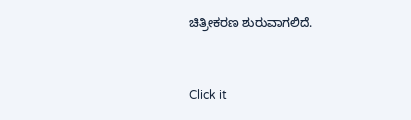ಚಿತ್ರೀಕರಣ ಶುರುವಾಗಲಿದೆ.


Click it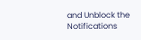and Unblock the Notifications